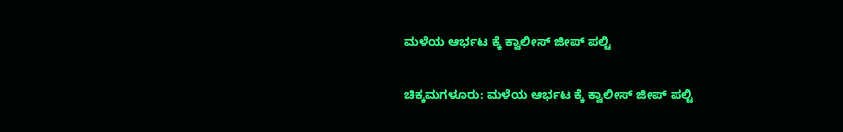ಮಳೆಯ ಆರ್ಭಟ ಕ್ಕೆ ಕ್ವಾಲೀಸ್ ಜೀಪ್ ಪಲ್ಟಿ

ಚಿಕ್ಕಮಗಳೂರು: ಮಳೆಯ ಆರ್ಭಟ ಕ್ಕೆ ಕ್ವಾಲೀಸ್ ಜೀಪ್ ಪಲ್ಟಿ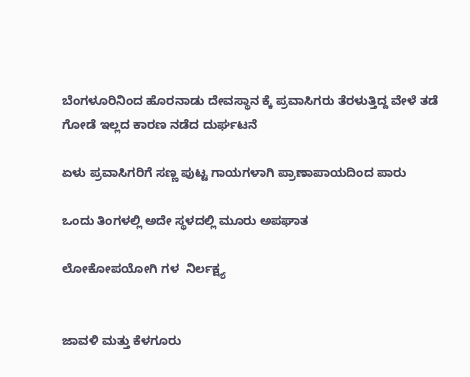ಬೆಂಗಳೂರಿನಿಂದ ಹೊರನಾಡು ದೇವಸ್ಥಾನ ಕ್ಕೆ ಪ್ರವಾಸಿಗರು ತೆರಳುತ್ತಿದ್ದ ವೇಳೆ ತಡೆ ಗೋಡೆ ಇಲ್ಲದ ಕಾರಣ ನಡೆದ ದುರ್ಘಟನೆ

ಏಳು ಪ್ರವಾಸಿಗರಿಗೆ ಸಣ್ಣ ಪುಟ್ಟ ಗಾಯಗಳಾಗಿ ಪ್ರಾಣಾಪಾಯದಿಂದ ಪಾರು

ಒಂದು ತಿಂಗಳಲ್ಲಿ ಅದೇ ಸ್ಥಳದಲ್ಲಿ ಮೂರು ಅಪಘಾತ

ಲೋಕೋಪಯೋಗಿ ಗಳ  ನಿರ್ಲಕ್ಷ್ಯ


ಜಾವಳಿ ಮತ್ತು ಕೆಳಗೂರು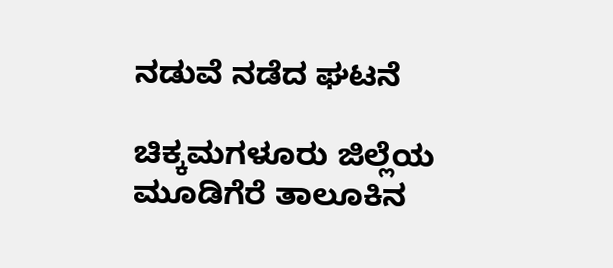ನಡುವೆ ನಡೆದ ಘಟನೆ

ಚಿಕ್ಕಮಗಳೂರು ಜಿಲ್ಲೆಯ ಮೂಡಿಗೆರೆ ತಾಲೂಕಿನ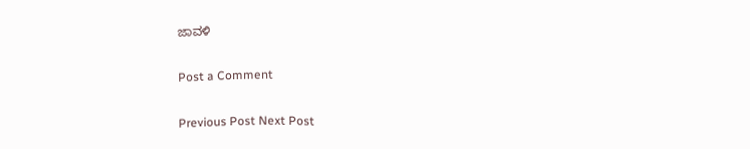ಜಾವಳಿ

Post a Comment

Previous Post Next Post